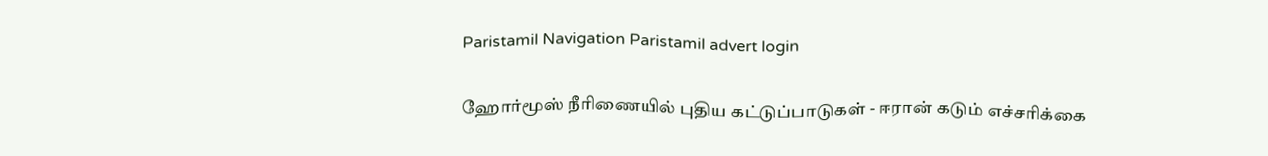Paristamil Navigation Paristamil advert login

ஹோர்மூஸ் நீரிணையில் புதிய கட்டுப்பாடுகள் - ஈரான் கடும் எச்சரிக்கை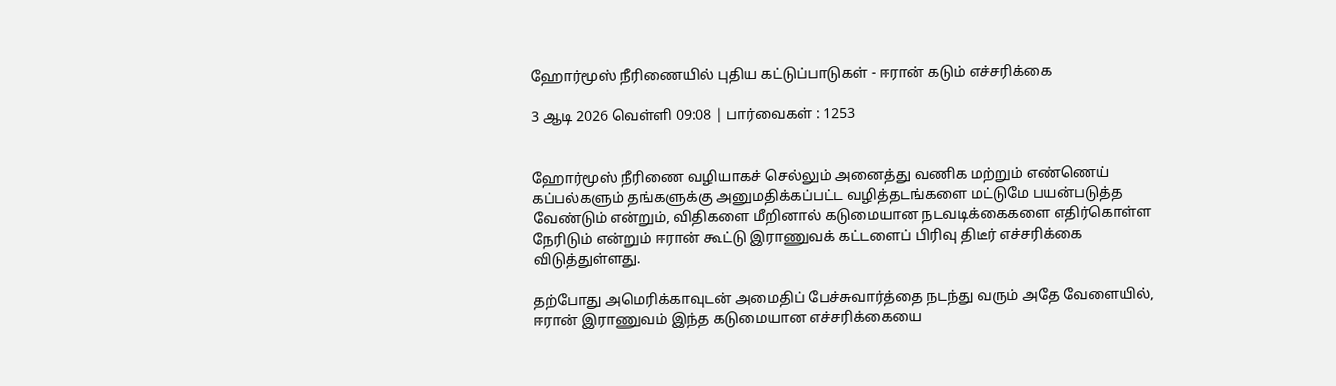ஹோர்மூஸ் நீரிணையில் புதிய கட்டுப்பாடுகள் - ஈரான் கடும் எச்சரிக்கை

3 ஆடி 2026 வெள்ளி 09:08 | பார்வைகள் : 1253


ஹோர்மூஸ் நீரிணை வழியாகச் செல்லும் அனைத்து வணிக மற்றும் எண்ணெய் கப்பல்களும் தங்களுக்கு அனுமதிக்கப்பட்ட வழித்தடங்களை மட்டுமே பயன்படுத்த வேண்டும் என்றும், விதிகளை மீறினால் கடுமையான நடவடிக்கைகளை எதிர்கொள்ள நேரிடும் என்றும் ஈரான் கூட்டு இராணுவக் கட்டளைப் பிரிவு திடீர் எச்சரிக்கை விடுத்துள்ளது.

தற்போது அமெரிக்காவுடன் அமைதிப் பேச்சுவார்த்தை நடந்து வரும் அதே வேளையில், ஈரான் இராணுவம் இந்த கடுமையான எச்சரிக்கையை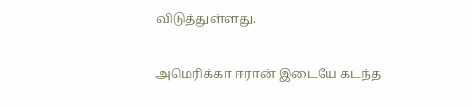விடுத்துள்ளது.

அமெரிக்கா ஈரான் இடையே கடந்த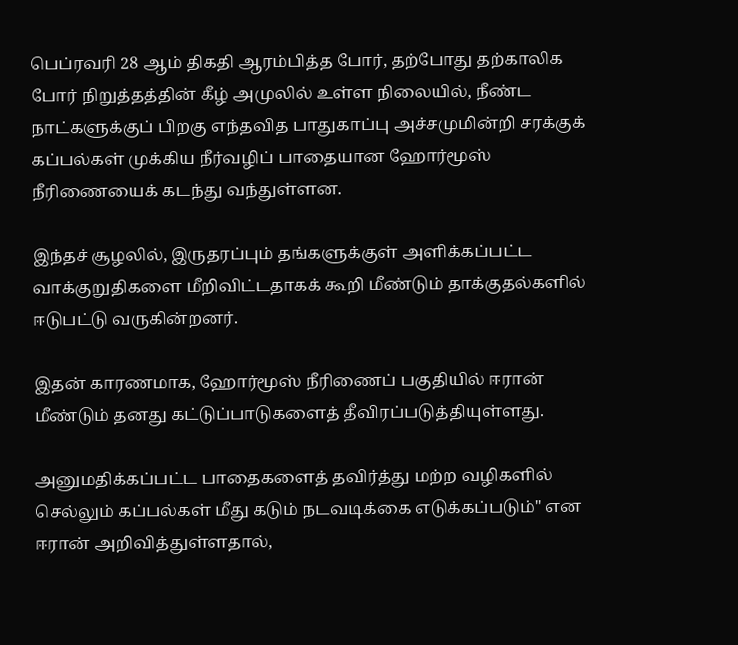பெப்ரவரி 28 ஆம் திகதி ஆரம்பித்த போர், தற்போது தற்காலிக போர் நிறுத்தத்தின் கீழ் அமுலில் உள்ள நிலையில், நீண்ட நாட்களுக்குப் பிறகு எந்தவித பாதுகாப்பு அச்சமுமின்றி சரக்குக் கப்பல்கள் முக்கிய நீர்வழிப் பாதையான ஹோர்மூஸ் நீரிணையைக் கடந்து வந்துள்ளன.

இந்தச் சூழலில், இருதரப்பும் தங்களுக்குள் அளிக்கப்பட்ட வாக்குறுதிகளை மீறிவிட்டதாகக் கூறி மீண்டும் தாக்குதல்களில் ஈடுபட்டு வருகின்றனர்.

இதன் காரணமாக, ஹோர்மூஸ் நீரிணைப் பகுதியில் ஈரான் மீண்டும் தனது கட்டுப்பாடுகளைத் தீவிரப்படுத்தியுள்ளது.

அனுமதிக்கப்பட்ட பாதைகளைத் தவிர்த்து மற்ற வழிகளில் செல்லும் கப்பல்கள் மீது கடும் நடவடிக்கை எடுக்கப்படும்" என ஈரான் அறிவித்துள்ளதால்,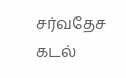சர்வதேச கடல்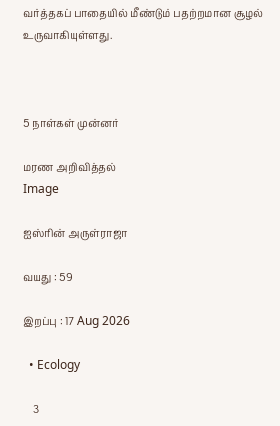வர்த்தகப் பாதையில் மீண்டும் பதற்றமான சூழல் உருவாகியுள்ளது.



5 நாள்கள் முன்னர்

மரண அறிவித்தல்
Image

ஐஸ்ரின் அருள்ராஜா

வயது : 59

இறப்பு : 17 Aug 2026

  • Ecology

    3